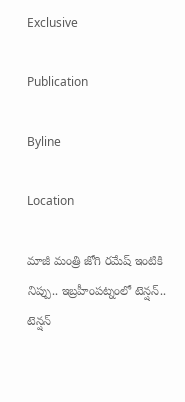Exclusive

Publication

Byline

Location

మాజీ మంత్రి జోగి రమేష్ ఇంటికి నిప్పు.. ఇబ్రహీంపట్నంలో టెన్షన్.. టెన్షన్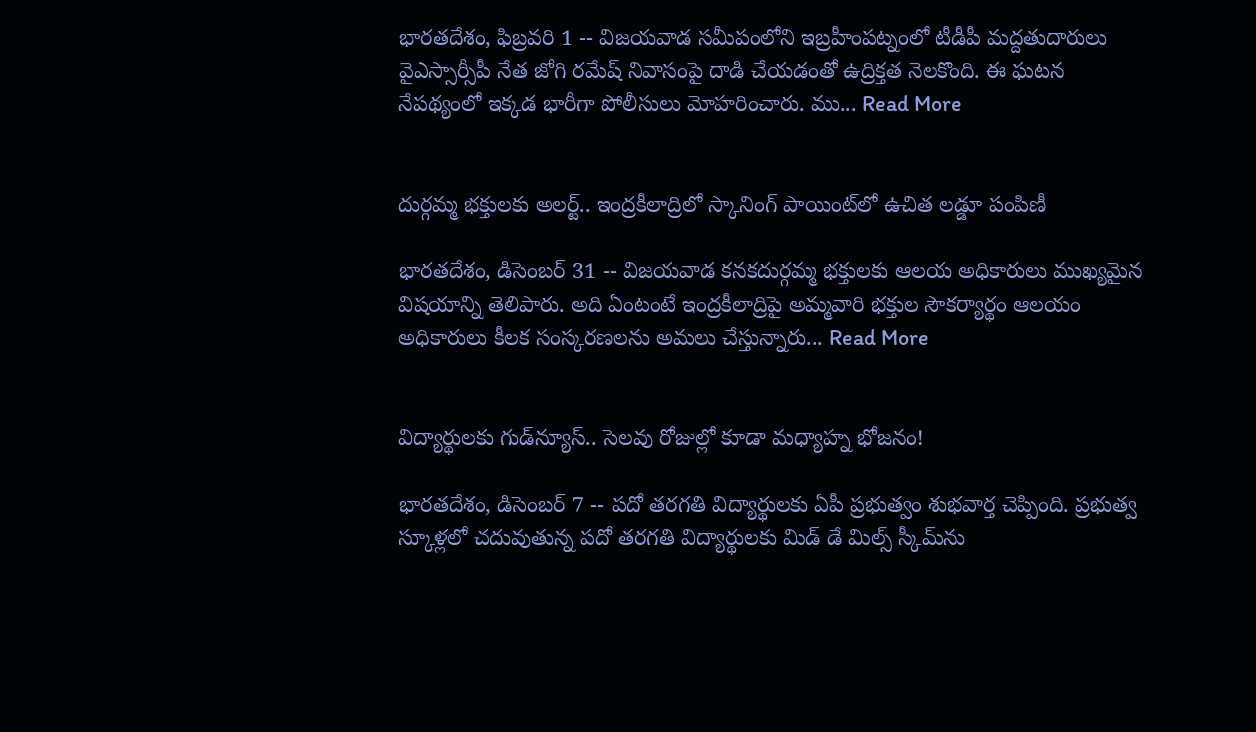భారతదేశం, ఫిబ్రవరి 1 -- విజయవాడ సమీపంలోని ఇబ్రహీంపట్నంలో టీడీపీ మద్దతుదారులు వైఎస్సార్సీపీ నేత జోగి రమేష్ నివాసంపై దాడి చేయడంతో ఉద్రిక్తత నెలకొంది. ఈ ఘటన నేపథ్యంలో ఇక్కడ భారీగా పోలీసులు మోహరించారు. ము... Read More


దుర్గమ్మ భక్తులకు అలర్ట్.. ఇంద్రకీలాద్రిలో స్కానింగ్ పాయింట్‌లో ఉచిత లడ్డూ పంపిణీ

భారతదేశం, డిసెంబర్ 31 -- విజయవాడ కనకదుర్గమ్మ భక్తులకు ఆలయ అధికారులు ముఖ్యమైన విషయాన్ని తెలిపారు. అది ఏంటంటే ఇంద్రకీలాద్రిపై అమ్మవారి భక్తుల సౌకర్యార్థం ఆలయం అధికారులు కీలక సంస్కరణలను అమలు చేస్తున్నారు... Read More


విద్యార్థులకు గుడ్‌న్యూస్.. సెలవు రోజుల్లో కూడా మధ్యాహ్న భోజనం!

భారతదేశం, డిసెంబర్ 7 -- పదో తరగతి విద్యార్థులకు ఏపీ ప్రభుత్వం శుభవార్త చెప్పింది. ప్రభుత్వ స్కూళ్లలో చదువుతున్న పదో తరగతి విద్యార్థులకు మిడ్ డే మిల్స్ స్కీమ్‌ను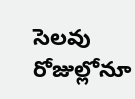సెలవు రోజుల్లోనూ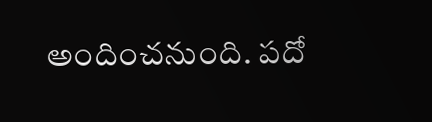అందించనుంది. పదో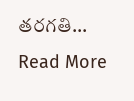తరగతి... Read More